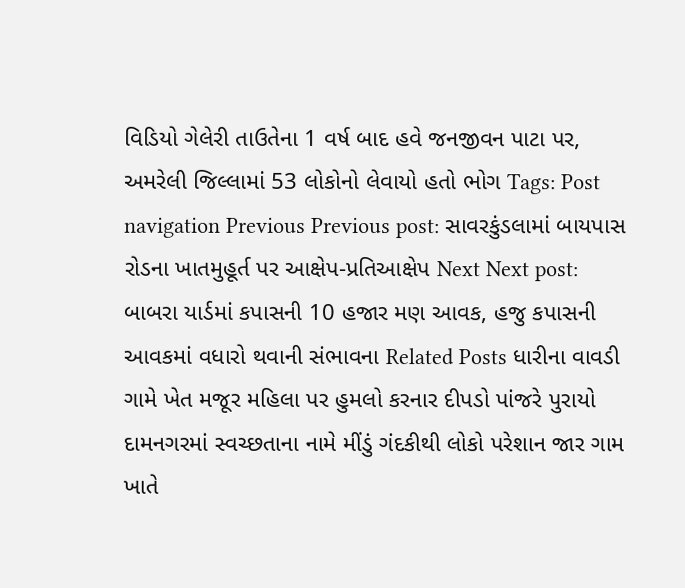વિડિયો ગેલેરી તાઉતેના 1 વર્ષ બાદ હવે જનજીવન પાટા પર, અમરેલી જિલ્લામાં 53 લોકોનો લેવાયો હતો ભોગ Tags: Post navigation Previous Previous post: સાવરકુંડલામાં બાયપાસ રોડના ખાતમુહૂર્ત પર આક્ષેપ-પ્રતિઆક્ષેપ Next Next post: બાબરા યાર્ડમાં કપાસની 10 હજાર મણ આવક, હજુ કપાસની આવકમાં વધારો થવાની સંભાવના Related Posts ધારીના વાવડી ગામે ખેત મજૂર મહિલા પર હુમલો કરનાર દીપડો પાંજરે પુરાયો દામનગરમાં સ્વચ્છતાના નામે મીંડું ગંદકીથી લોકો પરેશાન જાર ગામ ખાતે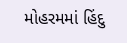મોહરમમાં હિંદુ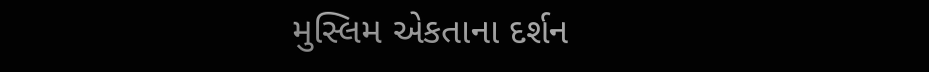મુસ્લિમ એકતાના દર્શન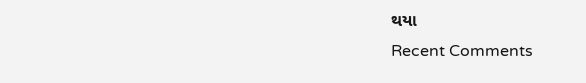થયા
Recent Comments